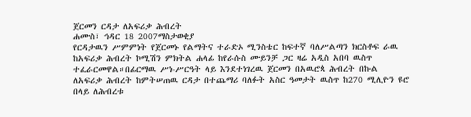ጀርመን ርዳታ ለአፍሪቃ ሕብረት
ሐሙስ፣ ኅዳር 18 2007ማስታወቂያ
የርዳታዉን ሥምምነት የጀርመኑ የልማትና ተራድኦ ሚንስቴር ከፍተኛ ባለሥልጣን ክርስቶፍ ራዉ ከአፍሪቃ ሕብረት ኮሚሽን ምክትል ሐላፊ ከየራሱስ ሙይንቻ ጋር ዛሬ አዲስ አበባ ዉስጥ ተፈራርመዋል።በፊርማዉ ሥነ-ሥርዓት ላይ እንደተነገረዉ ጀርመን በአዉሮጳ ሕብረት በኩል ለአፍሪቃ ሕብረት ከምትሠጠዉ ርዳታ በተጨማሪ ባለፉት አስር ዓመታት ዉስጥ ከ270 ሚሊዮን ዩሮ በላይ ለሕብረቱ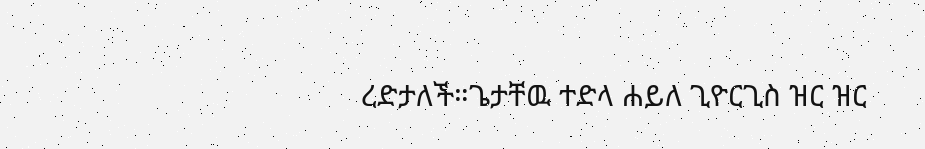ረድታለች።ጌታቸዉ ተድላ ሐይለ ጊዮርጊስ ዝር ዝር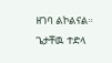ዘገባ ልኮልናል።
ጌታቸዉ ተድላ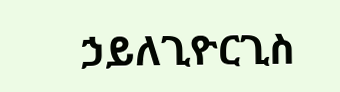ኃይለጊዮርጊስ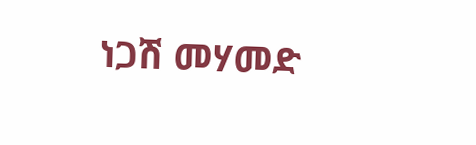ነጋሽ መሃመድ